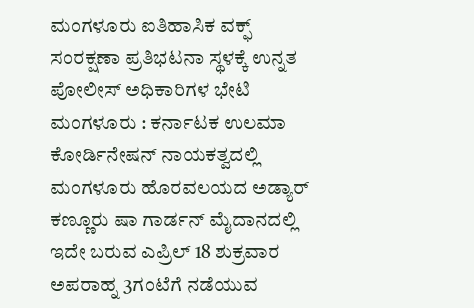ಮಂಗಳೂರು ಐತಿಹಾಸಿಕ ವಕ್ಫ್ ಸಂರಕ್ಷಣಾ ಪ್ರತಿಭಟನಾ ಸ್ಥಳಕ್ಕೆ ಉನ್ನತ ಪೋಲೀಸ್ ಅಧಿಕಾರಿಗಳ ಭೇಟಿ
ಮಂಗಳೂರು : ಕರ್ನಾಟಕ ಉಲಮಾ ಕೋರ್ಡಿನೇಷನ್ ನಾಯಕತ್ವದಲ್ಲಿ ಮಂಗಳೂರು ಹೊರವಲಯದ ಅಡ್ಯಾರ್ ಕಣ್ಣೂರು ಷಾ ಗಾರ್ಡನ್ ಮೈದಾನದಲ್ಲಿ ಇದೇ ಬರುವ ಎಪ್ರಿಲ್ 18 ಶುಕ್ರವಾರ ಅಪರಾಹ್ನ 3ಗಂಟೆಗೆ ನಡೆಯುವ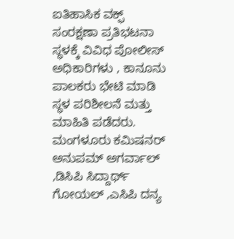ಐತಿಹಾಸಿಕ ವಕ್ಫ್ ಸಂರಕ್ಷಣಾ ಪ್ರತಿಭಟನಾ ಸ್ಥಳಕ್ಕೆ ವಿವಿಧ ಪೋಲೀಸ್ ಅಧಿಕಾರಿಗಳು , ಕಾನೂನು ಪಾಲಕರು ಭೇಟಿ ಮಾಡಿ ಸ್ಥಳ ಪರಿಶೀಲನೆ ಮತ್ತು ಮಾಹಿತಿ ಪಡೆದರು.
ಮಂಗಳೂರು ಕಮಿಷನರ್ ಅನುಪಮ್ ಅಗರ್ವಾಲ್ ,ಡಿಸಿಪಿ ಸಿದ್ದಾರ್ಥ್ ಗೋಯಲ್ ,ಎಸಿಪಿ ದನ್ಯ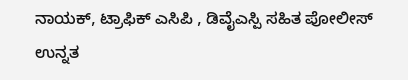ನಾಯಕ್, ಟ್ರಾಫಿಕ್ ಎಸಿಪಿ , ಡಿವೈಎಸ್ಪಿ ಸಹಿತ ಪೋಲೀಸ್ ಉನ್ನತ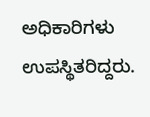ಅಧಿಕಾರಿಗಳು ಉಪಸ್ಥಿತರಿದ್ದರು.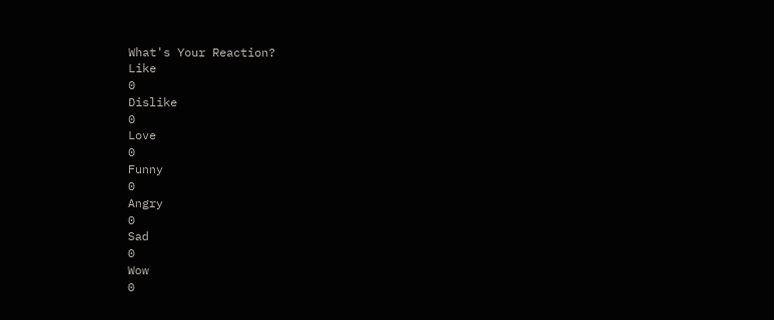What's Your Reaction?
Like
0
Dislike
0
Love
0
Funny
0
Angry
0
Sad
0
Wow
0